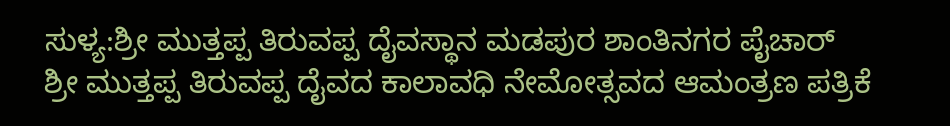ಸುಳ್ಯ:ಶ್ರೀ ಮುತ್ತಪ್ಪ ತಿರುವಪ್ಪ ದೈವಸ್ಥಾನ ಮಡಪುರ ಶಾಂತಿನಗರ ಪೈಚಾರ್ ಶ್ರೀ ಮುತ್ತಪ್ಪ ತಿರುವಪ್ಪ ದೈವದ ಕಾಲಾವಧಿ ನೇಮೋತ್ಸವದ ಆಮಂತ್ರಣ ಪತ್ರಿಕೆ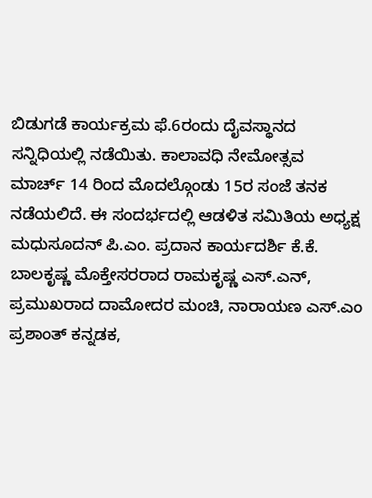ಬಿಡುಗಡೆ ಕಾರ್ಯಕ್ರಮ ಫೆ.6ರಂದು ದೈವಸ್ಥಾನದ ಸನ್ನಿಧಿಯಲ್ಲಿ ನಡೆಯಿತು. ಕಾಲಾವಧಿ ನೇಮೋತ್ಸವ
ಮಾರ್ಚ್ 14 ರಿಂದ ಮೊದಲ್ಗೊಂಡು 15ರ ಸಂಜೆ ತನಕ ನಡೆಯಲಿದೆ. ಈ ಸಂದರ್ಭದಲ್ಲಿ ಆಡಳಿತ ಸಮಿತಿಯ ಅಧ್ಯಕ್ಷ ಮಧುಸೂದನ್ ಪಿ.ಎಂ. ಪ್ರದಾನ ಕಾರ್ಯದರ್ಶಿ ಕೆ.ಕೆ. ಬಾಲಕೃಷ್ಣ ಮೊಕ್ತೇಸರರಾದ ರಾಮಕೃಷ್ಣ ಎಸ್.ಎನ್, ಪ್ರಮುಖರಾದ ದಾಮೋದರ ಮಂಚಿ, ನಾರಾಯಣ ಎಸ್.ಎಂ ಪ್ರಶಾಂತ್ ಕನ್ನಡಕ,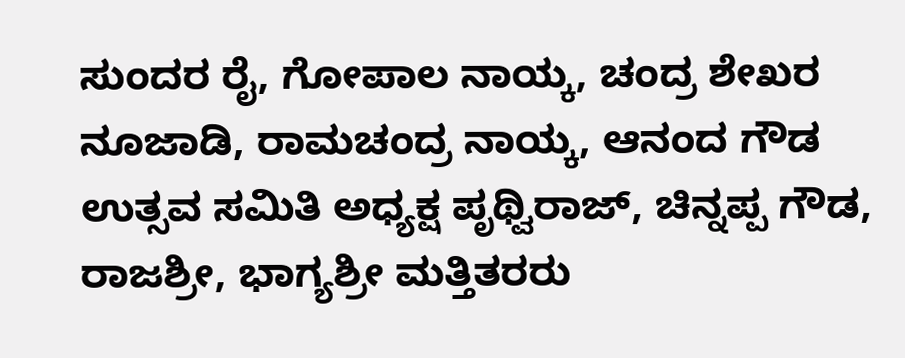ಸುಂದರ ರೈ, ಗೋಪಾಲ ನಾಯ್ಕ, ಚಂದ್ರ ಶೇಖರ ನೂಜಾಡಿ, ರಾಮಚಂದ್ರ ನಾಯ್ಕ, ಆನಂದ ಗೌಡ ಉತ್ಸವ ಸಮಿತಿ ಅಧ್ಯಕ್ಷ ಪೃಥ್ವಿರಾಜ್, ಚಿನ್ನಪ್ಪ ಗೌಡ, ರಾಜಶ್ರೀ, ಭಾಗ್ಯಶ್ರೀ ಮತ್ತಿತರರು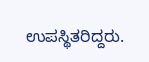ಉಪಸ್ಥಿತರಿದ್ದರು.